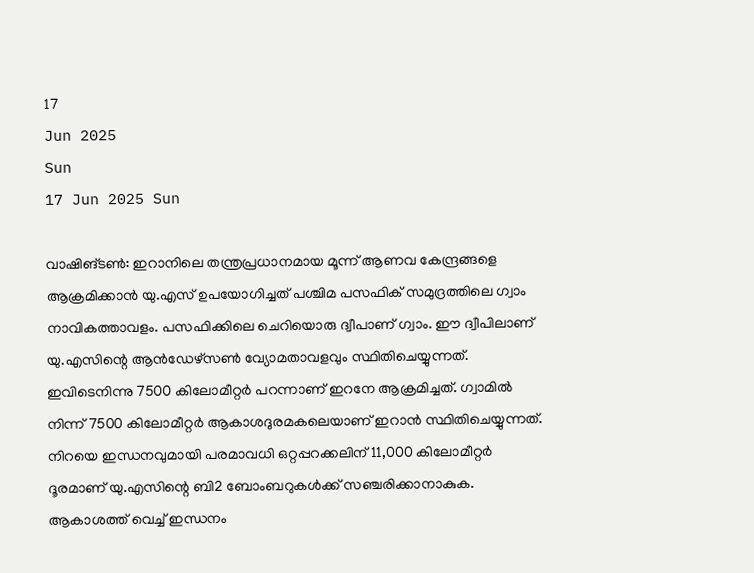17
Jun 2025
Sun
17 Jun 2025 Sun

വാഷിങ്ടണ്‍: ഇറാനിലെ തന്ത്രപ്രധാനമായ മൂന്ന് ആണവ കേന്ദ്രങ്ങളെ ആക്രമിക്കാന്‍ യു.എസ് ഉപയോഗിച്ചത് പശ്ചിമ പസഫിക് സമുദ്രത്തിലെ ഗ്വാം നാവികത്താവളം. പസഫിക്കിലെ ചെറിയൊരു ദ്വീപാണ് ഗ്വാം. ഈ ദ്വീപിലാണ് യു.എസിന്റെ ആന്‍ഡേഴ്‌സണ്‍ വ്യോമതാവളവും സ്ഥിതിചെയ്യുന്നത്. ഇവിടെനിന്നു 7500 കിലോമീറ്റര്‍ പറന്നാണ് ഇറനേ ആക്രമിച്ചത്. ഗ്വാമില്‍ നിന്ന് 7500 കിലോമീറ്റര്‍ ആകാശദുരമകലെയാണ് ഇറാന്‍ സ്ഥിതിചെയ്യുന്നത്. നിറയെ ഇന്ധനവുമായി പരമാവധി ഒറ്റപ്പറക്കലിന് 11,000 കിലോമീറ്റര്‍ ദൂരമാണ് യു.എസിന്റെ ബി2 ബോംബറുകള്‍ക്ക് സഞ്ചരിക്കാനാകുക. ആകാശത്ത് വെച്ച് ഇന്ധനം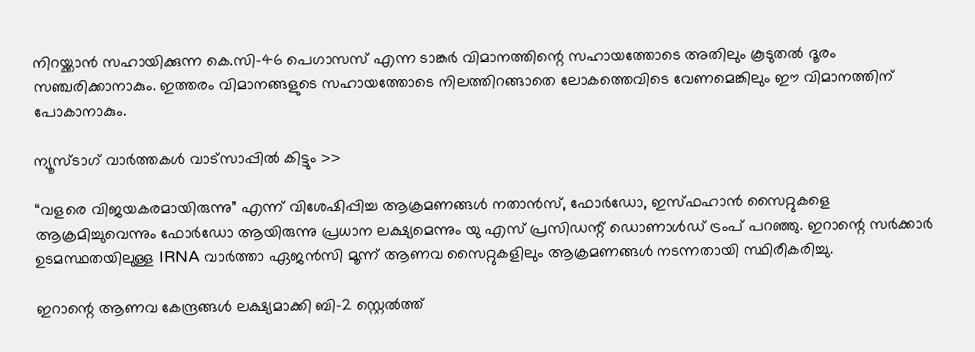നിറയ്ക്കാന്‍ സഹായിക്കുന്ന കെ.സി-46 പെഗാസസ് എന്ന ടാങ്കര്‍ വിമാനത്തിന്റെ സഹായത്തോടെ അതിലും കൂടുതല്‍ ദൂരം സഞ്ചരിക്കാനാകും. ഇത്തരം വിമാനങ്ങളുടെ സഹായത്തോടെ നിലത്തിറങ്ങാതെ ലോകത്തെവിടെ വേണമെങ്കിലും ഈ വിമാനത്തിന് പോകാനാകും.

ന്യൂസ്ടാഗ് വാര്‍ത്തകള്‍ വാട്‌സാപ്പില്‍ കിട്ടും >>

“വളരെ വിജയകരമായിരുന്നു” എന്ന് വിശേഷിപ്പിച്ച ആക്രമണങ്ങൾ നതാൻസ്, ഫോർഡോ, ഇസ്ഫഹാൻ സൈറ്റുകളെ ആക്രമിച്ചുവെന്നും ഫോർഡോ ആയിരുന്നു പ്രധാന ലക്ഷ്യമെന്നും യു എസ് പ്രസിഡന്റ് ഡൊണാൾഡ് ട്രംപ് പറഞ്ഞു. ഇറാന്റെ സർക്കാർ ഉടമസ്ഥതയിലുള്ള IRNA വാർത്താ ഏജൻസി മൂന്ന് ആണവ സൈറ്റുകളിലും ആക്രമണങ്ങൾ നടന്നതായി സ്ഥിരീകരിച്ചു.

ഇറാന്റെ ആണവ കേന്ദ്രങ്ങള്‍ ലക്ഷ്യമാക്കി ബി-2 സ്റ്റെല്‍ത്ത്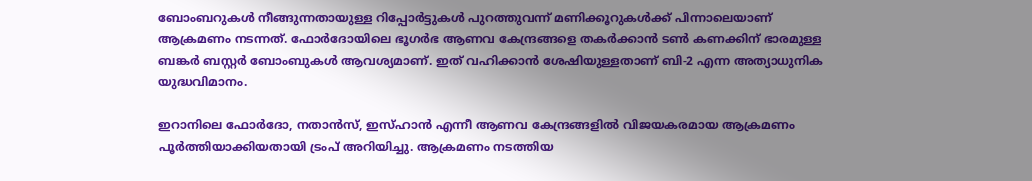ബോംബറുകള്‍ നീങ്ങുന്നതായുള്ള റിപ്പോര്‍ട്ടുകള്‍ പുറത്തുവന്ന് മണിക്കൂറുകള്‍ക്ക് പിന്നാലെയാണ് ആക്രമണം നടന്നത്. ഫോര്‍ദോയിലെ ഭൂഗര്‍ഭ ആണവ കേന്ദ്രങ്ങളെ തകര്‍ക്കാന്‍ ടണ്‍ കണക്കിന് ഭാരമുള്ള ബങ്കര്‍ ബസ്റ്റര്‍ ബോംബുകള്‍ ആവശ്യമാണ്. ഇത് വഹിക്കാന്‍ ശേഷിയുള്ളതാണ് ബി-2 എന്ന അത്യാധുനിക യുദ്ധവിമാനം.

ഇറാനിലെ ഫോര്‍ദോ, നതാന്‍സ്, ഇസ്ഹാന്‍ എന്നീ ആണവ കേന്ദ്രങ്ങളില്‍ വിജയകരമായ ആക്രമണം പൂര്‍ത്തിയാക്കിയതായി ട്രംപ് അറിയിച്ചു. ആക്രമണം നടത്തിയ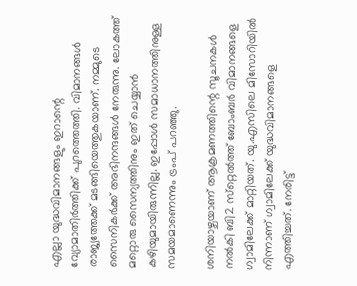എല്ലാ യുദ്ധവിമാനങ്ങളും ഇറാന്റെ വ്യോമാതിര്‍ത്തിക്ക് പുറത്തെത്തി. വിമാനങ്ങള്‍ രാജ്യത്തേക്ക് മടങ്ങിയെത്തുകയാണ്. നമ്മുടെ സൈനികര്‍ക്ക് അഭിനന്ദങ്ങള്‍ നേരുന്നു. ലോകത്ത് മറ്റൊരു സൈന്യത്തിനും ഇത് ചെയ്യാന്‍ കഴിയുമായിരുന്നില്ല. ഇപ്പോള്‍ സമാധാനത്തിനുള്ള സമയമാണെന്നും ട്രംപ് പറഞ്ഞു.

ശനിയാഴ്ചയാണ് ആക്രമണത്തിന്റെ സൂചനകള്‍ നല്‍കി ബി2 സ്‌റ്റെല്‍ത്ത് ബോംബര്‍ വിമാനങ്ങളെ ഗ്വാമിലേക്ക് മാറ്റിയത്. യു.എസിലെ മിസോറിയില്‍ നിന്നാണ് ഗ്വാമിലേക്ക് യുദ്ധവിമാനങ്ങളെ എത്തിച്ചത്. നേരിട്ട്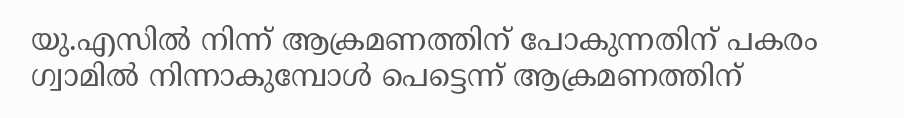യു.എസില്‍ നിന്ന് ആക്രമണത്തിന് പോകുന്നതിന് പകരം ഗ്വാമില്‍ നിന്നാകുമ്പോള്‍ പെട്ടെന്ന് ആക്രമണത്തിന്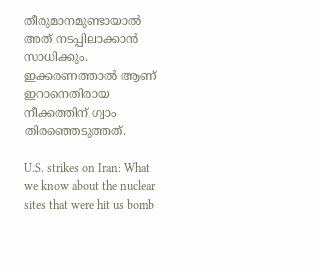തീരുമാനമുണ്ടായാല്‍ അത് നടപ്പിലാക്കാന്‍ സാധിക്കും. ഇക്കരണത്താൽ ആണ് ഇറാനെതിരായ നീക്കത്തിന് ഗ്വാം തിരഞ്ഞെടുത്തത്.

U.S. strikes on Iran: What we know about the nuclear sites that were hit us bomb